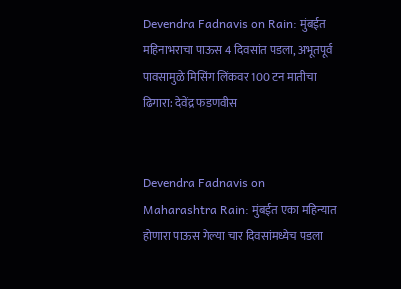Devendra Fadnavis on Rain: मुंबईत महिनाभराचा पाऊस 4 दिवसांत पडला, अभूतपूर्व पावसामुळे मिसिंग लिंकवर 100 टन मातीचा ढिगारा: देवेंद्र फडणवीस


Devendra Fadnavis on Maharashtra Rain: मुंबईत एका महिन्यात होणारा पाऊस गेल्या चार दिवसांमध्येच पडला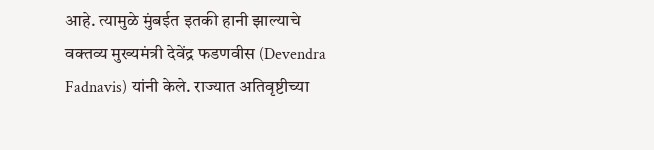आहे. त्यामुळे मुंबईत इतकी हानी झाल्याचे वक्तव्य मुख्यमंत्री देवेंद्र फडणवीस (Devendra Fadnavis) यांनी केले. राज्यात अतिवृष्टीच्या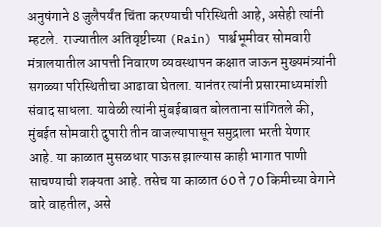अनुषंगाने 8 जुलैपर्यंत चिंता करण्याची परिस्थिती आहे, असेही त्यांनी म्हटले.  राज्यातील अतिवृष्टीच्या (Rain) पार्श्वभूमीवर सोमवारी मंत्रालयातील आपत्ती निवारण व्यवस्थापन कक्षात जाऊन मुख्यमंत्र्यांनी सगळ्या परिस्थितीचा आढावा घेतला. यानंतर त्यांनी प्रसारमाध्यमांशी संवाद साधला. यावेळी त्यांनी मुंबईबाबत बोलताना सांगितले की, मुंबईत सोमवारी दुपारी तीन वाजल्यापासून समुद्राला भरती येणार आहे. या काळात मुसळधार पाऊस झाल्यास काही भागात पाणी साचण्याची शक्यता आहे. तसेच या काळात 60 ते 70 किमीच्या वेगाने वारे वाहतील, असे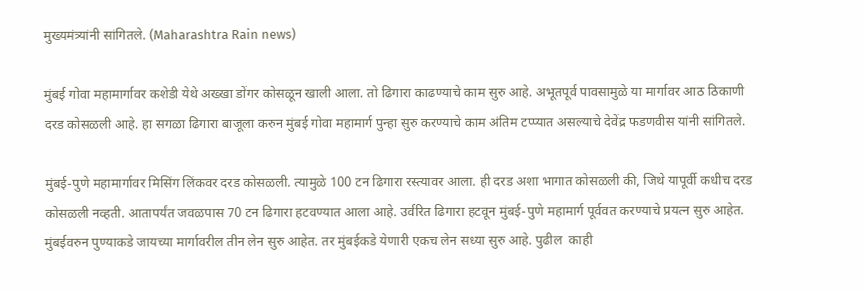मुख्यमंत्र्यांनी सांगितले. (Maharashtra Rain news)

मुंबई गोवा महामार्गावर कशेडी येथे अख्खा डोंगर कोसळून खाली आला. तो ढिगारा काढण्याचे काम सुरु आहे. अभूतपूर्व पावसामुळे या मार्गावर आठ ठिकाणी दरड कोसळली आहे. हा सगळा ढिगारा बाजूला करुन मुंबई गोवा महामार्ग पुन्हा सुरु करण्याचे काम अंतिम टप्प्यात असल्याचे देवेंद्र फडणवीस यांनी सांगितले.

मुंबई-पुणे महामार्गावर मिसिंग लिंकवर दरड कोसळली. त्यामुळे 100 टन ढिगारा रस्त्यावर आला. ही दरड अशा भागात कोसळली की, जिथे यापूर्वी कधीच दरड कोसळली नव्हती. आतापर्यंत जवळपास 70 टन ढिगारा हटवण्यात आला आहे. उर्वरित ढिगारा हटवून मुंबई-पुणे महामार्ग पूर्ववत करण्याचे प्रयत्न सुरु आहेत. मुंबईवरुन पुण्याकडे जायच्या मार्गावरील तीन लेन सुरु आहेत. तर मुंबईकडे येणारी एकच लेन सध्या सुरु आहे. पुढील  काही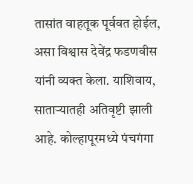तासांत वाहतूक पूर्ववत होईल, असा विश्वास देवेंद्र फडणवीस यांनी व्यक्त केला. याशिवाय, साताऱ्यातही अतिवृष्टी झाली आहे. कोल्हापूरमध्ये पंचगंगा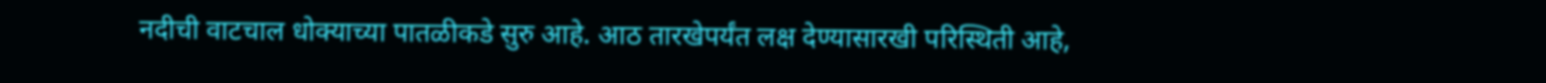नदीची वाटचाल धोक्याच्या पातळीकडे सुरु आहे. आठ तारखेपर्यंत लक्ष देण्यासारखी परिस्थिती आहे,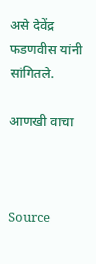असे देवेंद्र फडणवीस यांनी सांगितले.

आणखी वाचा



Source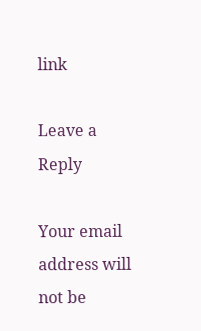link

Leave a Reply

Your email address will not be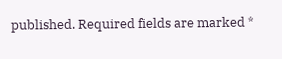published. Required fields are marked *